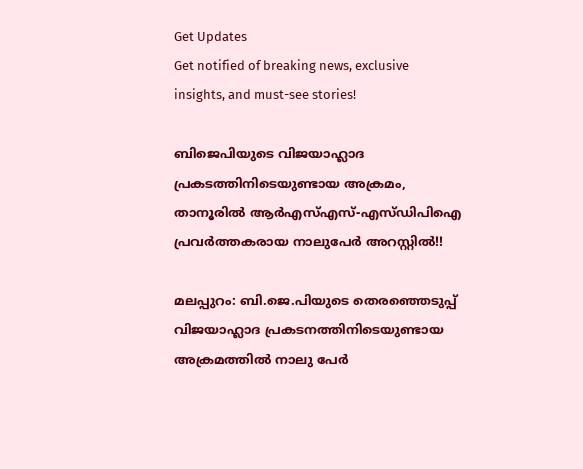Get Updates
Get notified of breaking news, exclusive insights, and must-see stories!

ബിജെപിയുടെ വിജയാഹ്ലാദ പ്രകടത്തിനിടെയുണ്ടായ അക്രമം, താനൂരില്‍ ആര്‍എസ്എസ്-എസ്ഡിപിഐ പ്രവര്‍ത്തകരായ നാലുപേര്‍ അറസ്റ്റില്‍!!

മലപ്പുറം: ബി.ജെ.പിയുടെ തെരഞ്ഞെടുപ്പ് വിജയാഹ്ലാദ പ്രകടനത്തിനിടെയുണ്ടായ അക്രമത്തില്‍ നാലു പേര്‍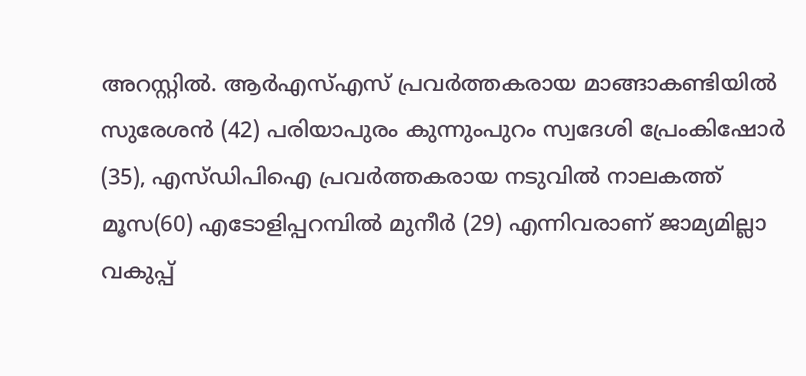അറസ്റ്റില്‍. ആര്‍എസ്എസ് പ്രവര്‍ത്തകരായ മാങ്ങാകണ്ടിയില്‍ സുരേശന്‍ (42) പരിയാപുരം കുന്നുംപുറം സ്വദേശി പ്രേംകിഷോര്‍ (35), എസ്ഡിപിഐ പ്രവര്‍ത്തകരായ നടുവില്‍ നാലകത്ത് മൂസ(60) എടോളിപ്പറമ്പില്‍ മുനീര്‍ (29) എന്നിവരാണ് ജാമ്യമില്ലാ വകുപ്പ്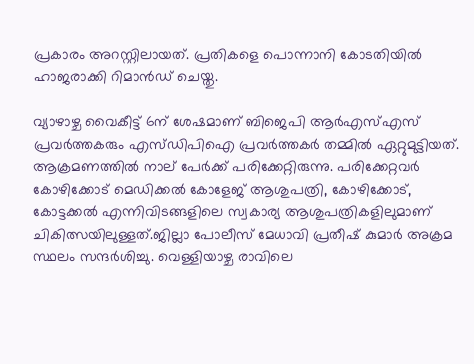പ്രകാരം അറസ്റ്റിലായത്. പ്രതികളെ പൊന്നാനി കോടതിയില്‍ ഹാജരാക്കി റിമാന്‍ഡ് ചെയ്തു.

വ്യാഴാഴ്ച വൈകീട്ട് 6ന് ശേഷമാണ് ബിജെപി ആര്‍എസ്എസ് പ്രവര്‍ത്തകരും എസ്ഡിപിഐ പ്രവര്‍ത്തകര്‍ തമ്മില്‍ ഏറ്റുമുട്ടിയത്. ആക്രമണത്തില്‍ നാല് പേര്‍ക്ക് പരിക്കേറ്റിരുന്നു. പരിക്കേറ്റവര്‍ കോഴിക്കോട് മെഡിക്കല്‍ കോളേജ് ആശുപത്രി, കോഴിക്കോട്, കോട്ടക്കല്‍ എന്നിവിടങ്ങളിലെ സ്വകാര്യ ആശുപത്രികളിലുമാണ് ചികിത്സയിലുള്ളത്.ജില്ലാ പോലീസ് മേധാവി പ്രതീഷ് കുമാര്‍ അക്രമ സ്ഥലം സന്ദര്‍ശിച്ചു. വെള്ളിയാഴ്ച രാവിലെ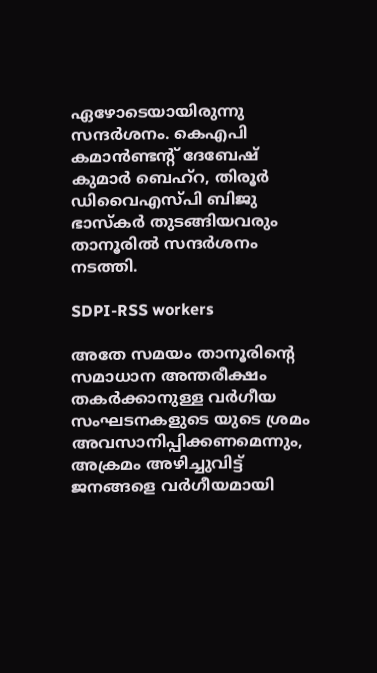ഏഴോടെയായിരുന്നു സന്ദര്‍ശനം. കെഎപി കമാന്‍ണ്ടന്റ് ദേബേഷ് കുമാര്‍ ബെഹ്‌റ, തിരൂര്‍ ഡിവൈഎസ്പി ബിജു ഭാസ്‌കര്‍ തുടങ്ങിയവരും താനൂരില്‍ സന്ദര്‍ശനം നടത്തി.

SDPI-RSS workers

അതേ സമയം താനൂരിന്റെ സമാധാന അന്തരീക്ഷം തകര്‍ക്കാനുള്ള വര്‍ഗീയ സംഘടനകളുടെ യുടെ ശ്രമം അവസാനിപ്പിക്കണമെന്നും, അക്രമം അഴിച്ചുവിട്ട് ജനങ്ങളെ വര്‍ഗീയമായി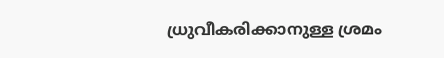ധ്രുവീകരിക്കാനുള്ള ശ്രമം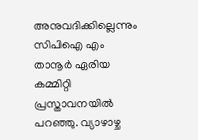അനുവദിക്കില്ലെന്നും സിപിഐ എം താനൂര്‍ ഏരിയ കമ്മിറ്റി പ്രസ്താവനയില്‍ പറഞ്ഞു. വ്യാഴാഴ്ച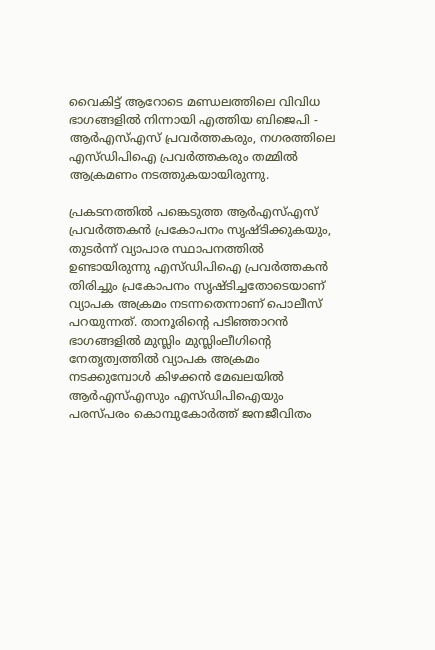വൈകിട്ട് ആറോടെ മണ്ഡലത്തിലെ വിവിധ ഭാഗങ്ങളില്‍ നിന്നായി എത്തിയ ബിജെപി - ആര്‍എസ്എസ് പ്രവര്‍ത്തകരും, നഗരത്തിലെ എസ്ഡിപിഐ പ്രവര്‍ത്തകരും തമ്മില്‍ ആക്രമണം നടത്തുകയായിരുന്നു.

പ്രകടനത്തില്‍ പങ്കെടുത്ത ആര്‍എസ്എസ് പ്രവര്‍ത്തകന്‍ പ്രകോപനം സൃഷ്ടിക്കുകയും, തുടര്‍ന്ന് വ്യാപാര സ്ഥാപനത്തില്‍ ഉണ്ടായിരുന്നു എസ്ഡിപിഐ പ്രവര്‍ത്തകന്‍ തിരിച്ചും പ്രകോപനം സൃഷ്ടിച്ചതോടെയാണ് വ്യാപക അക്രമം നടന്നതെന്നാണ് പൊലീസ് പറയുന്നത്. താനൂരിന്റെ പടിഞ്ഞാറന്‍ ഭാഗങ്ങളില്‍ മുസ്ലിം മുസ്ലിംലീഗിന്റെ നേതൃത്വത്തില്‍ വ്യാപക അക്രമം നടക്കുമ്പോള്‍ കിഴക്കന്‍ മേഖലയില്‍ ആര്‍എസ്എസും എസ്ഡിപിഐയും പരസ്പരം കൊമ്പുകോര്‍ത്ത് ജനജീവിതം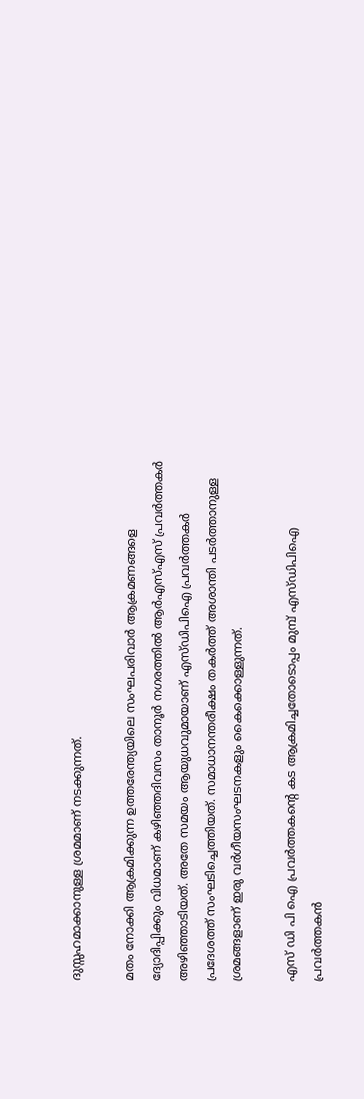ദുസ്സഹമാക്കാനുള്ള ശ്രമമാണ് നടക്കുന്നത്.

മതം നോക്കി ആക്രമിക്കുന്ന ഉത്തരേന്ത്യയിലെ സംഘപരിവാര്‍ ആക്രമണങ്ങളെ ദ്യോദിപ്പിക്കും വിധമാണ് കഴിഞ്ഞദിവസം താനൂര്‍ നഗരത്തില്‍ ആര്‍എസ്എസ് പ്രവര്‍ത്തകര്‍ അഴിഞ്ഞാടിയത്. അതേ സമയം ആയുധവുമായാണ് എസ്ഡിപിഐ പ്രവര്‍ത്തകര്‍ പ്രദേശത്ത് സംഘടിച്ചെത്തിയത്. സമാധാനന്തരീക്ഷം തകര്‍ത്ത് അശാന്തി പടര്‍ത്താനുള്ള ശ്രമങ്ങളാണ് ഇരു വര്‍ഗീയസംഘടനകളും കൈക്കൊള്ളുന്നത്.

എസ് ഡി പി ഐ പ്രവര്‍ത്തകന്റെ കട ആക്രമിച്ചതോടൊപ്പം മുമ്പ് എസ്ഡിപിഐ പ്രവര്‍ത്തകന്‍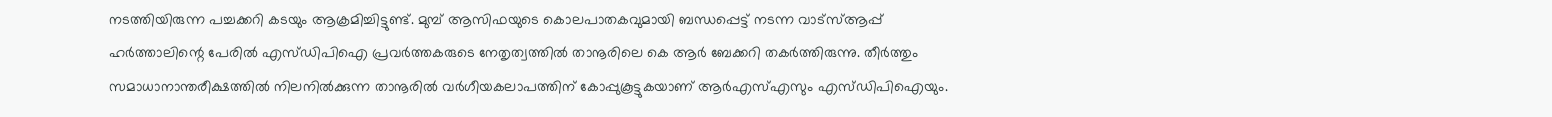നടത്തിയിരുന്ന പച്ചക്കറി കടയും ആക്രമിച്ചിട്ടുണ്ട്. മുമ്പ് ആസിഫയുടെ കൊലപാതകവുമായി ബന്ധപ്പെട്ട് നടന്ന വാട്‌സ്ആപ്പ് ഹര്‍ത്താലിന്റെ പേരില്‍ എസ്ഡിപിഐ പ്രവര്‍ത്തകരുടെ നേതൃത്വത്തില്‍ താനൂരിലെ കെ ആര്‍ ബേക്കറി തകര്‍ത്തിരുന്നു. തീര്‍ത്തും സമാധാനാന്തരീക്ഷത്തില്‍ നിലനില്‍ക്കുന്ന താനൂരില്‍ വര്‍ഗീയകലാപത്തിന് കോപ്പുകൂട്ടുകയാണ് ആര്‍എസ്എസും എസ്ഡിപിഐയും.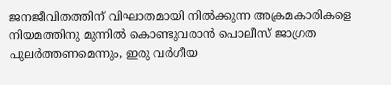ജനജീവിതത്തിന് വിഘാതമായി നില്‍ക്കുന്ന അക്രമകാരികളെ നിയമത്തിനു മുന്നില്‍ കൊണ്ടുവരാന്‍ പൊലീസ് ജാഗ്രത പുലര്‍ത്തണമെന്നും, ഇരു വര്‍ഗീയ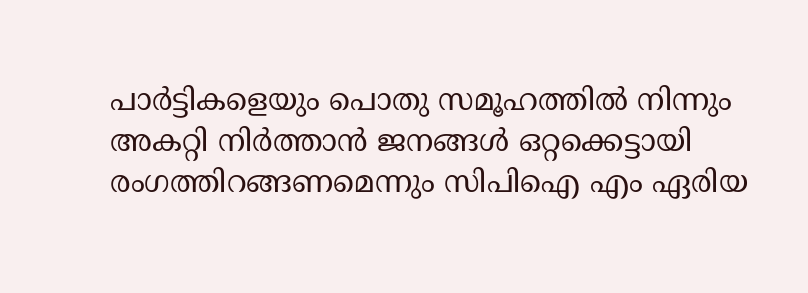പാര്‍ട്ടികളെയും പൊതു സമൂഹത്തില്‍ നിന്നും അകറ്റി നിര്‍ത്താന്‍ ജനങ്ങള്‍ ഒറ്റക്കെട്ടായി രംഗത്തിറങ്ങണമെന്നും സിപിഐ എം ഏരിയ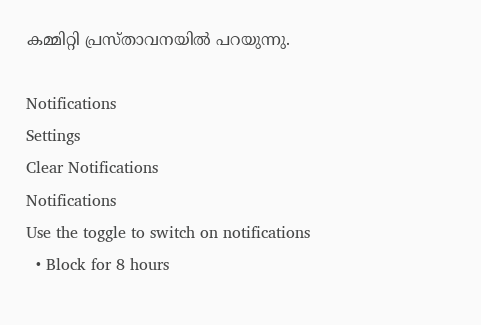കമ്മിറ്റി പ്രസ്താവനയില്‍ പറയുന്നു.

Notifications
Settings
Clear Notifications
Notifications
Use the toggle to switch on notifications
  • Block for 8 hours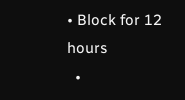• Block for 12 hours
  •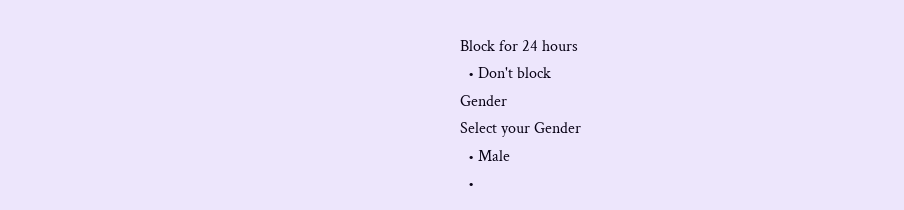Block for 24 hours
  • Don't block
Gender
Select your Gender
  • Male
  •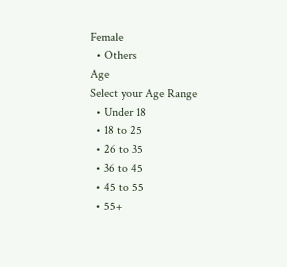Female
  • Others
Age
Select your Age Range
  • Under 18
  • 18 to 25
  • 26 to 35
  • 36 to 45
  • 45 to 55
  • 55+